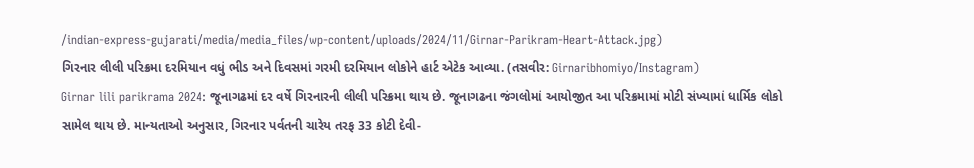/indian-express-gujarati/media/media_files/wp-content/uploads/2024/11/Girnar-Parikram-Heart-Attack.jpg)
ગિરનાર લીલી પરિક્રમા દરમિયાન વધું ભીડ અને દિવસમાં ગરમી દરમિયાન લોકોને હાર્ટ એટેક આવ્યા. (તસવીર: Girnaribhomiyo/Instagram)
Girnar lili parikrama 2024: જૂનાગઢમાં દર વર્ષે ગિરનારની લીલી પરિક્રમા થાય છે. જૂનાગઢના જંગલોમાં આયોજીત આ પરિક્રમામાં મોટી સંખ્યામાં ધાર્મિક લોકો સામેલ થાય છે. માન્યતાઓ અનુસાર, ગિરનાર પર્વતની ચારેય તરફ 33 કોટી દેવી-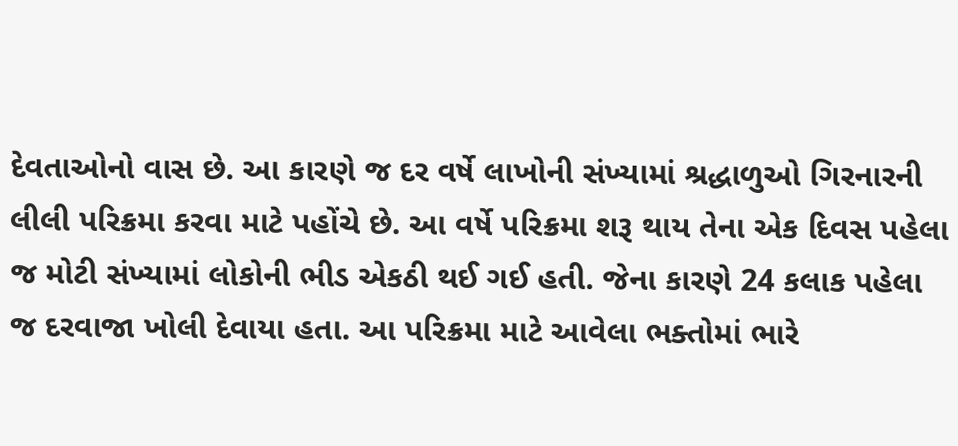દેવતાઓનો વાસ છે. આ કારણે જ દર વર્ષે લાખોની સંખ્યામાં શ્રદ્ધાળુઓ ગિરનારની લીલી પરિક્રમા કરવા માટે પહોંચે છે. આ વર્ષે પરિક્રમા શરૂ થાય તેના એક દિવસ પહેલા જ મોટી સંખ્યામાં લોકોની ભીડ એકઠી થઈ ગઈ હતી. જેના કારણે 24 કલાક પહેલા જ દરવાજા ખોલી દેવાયા હતા. આ પરિક્રમા માટે આવેલા ભક્તોમાં ભારે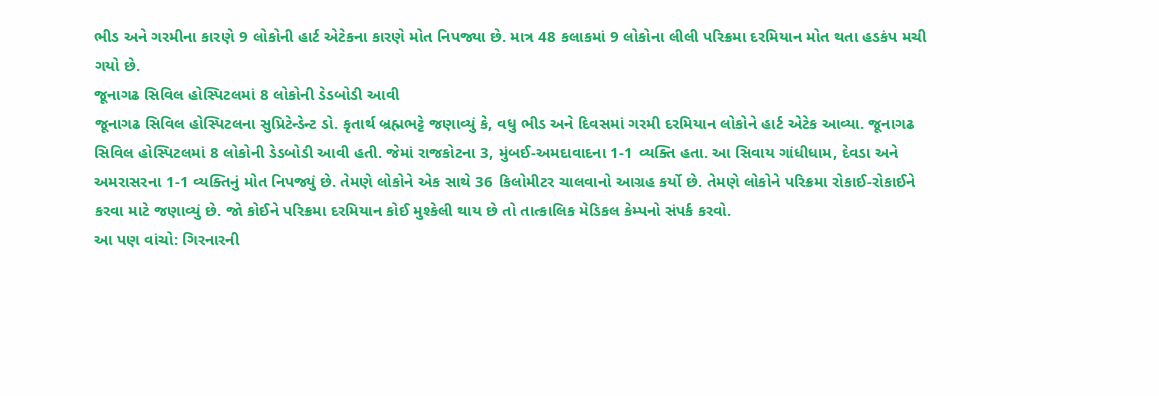ભીડ અને ગરમીના કારણે 9 લોકોની હાર્ટ એટેકના કારણે મોત નિપજ્યા છે. માત્ર 48 કલાકમાં 9 લોકોના લીલી પરિક્રમા દરમિયાન મોત થતા હડકંપ મચી ગયો છે.
જૂનાગઢ સિવિલ હોસ્પિટલમાં 8 લોકોની ડેડબોડી આવી
જૂનાગઢ સિવિલ હોસ્પિટલના સુપ્રિટેન્ડેન્ટ ડો. કૃતાર્થ બ્રહ્મભટ્ટે જણાવ્યું કે, વધુ ભીડ અને દિવસમાં ગરમી દરમિયાન લોકોને હાર્ટ એટેક આવ્યા. જૂનાગઢ સિવિલ હોસ્પિટલમાં 8 લોકોની ડેડબોડી આવી હતી. જેમાં રાજકોટના 3, મુંબઈ-અમદાવાદના 1-1 વ્યક્તિ હતા. આ સિવાય ગાંધીધામ, દેવડા અને અમરાસરના 1-1 વ્યક્તિનું મોત નિપજ્યું છે. તેમણે લોકોને એક સાથે 36 કિલોમીટર ચાલવાનો આગ્રહ કર્યો છે. તેમણે લોકોને પરિક્રમા રોકાઈ-રોકાઈને કરવા માટે જણાવ્યું છે. જો કોઈને પરિક્રમા દરમિયાન કોઈ મુશ્કેલી થાય છે તો તાત્કાલિક મેડિકલ કેમ્પનો સંપર્ક કરવો.
આ પણ વાંચો: ગિરનારની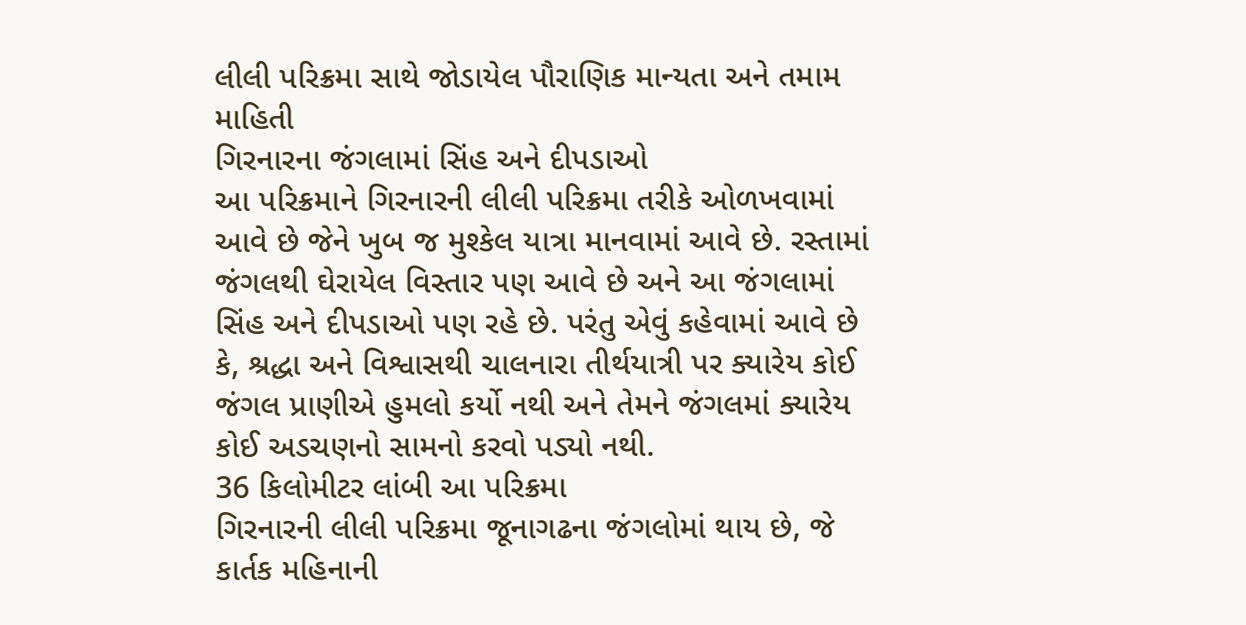લીલી પરિક્રમા સાથે જોડાયેલ પૌરાણિક માન્યતા અને તમામ માહિતી
ગિરનારના જંગલામાં સિંહ અને દીપડાઓ
આ પરિક્રમાને ગિરનારની લીલી પરિક્રમા તરીકે ઓળખવામાં આવે છે જેને ખુબ જ મુશ્કેલ યાત્રા માનવામાં આવે છે. રસ્તામાં જંગલથી ઘેરાયેલ વિસ્તાર પણ આવે છે અને આ જંગલામાં સિંહ અને દીપડાઓ પણ રહે છે. પરંતુ એવું કહેવામાં આવે છે કે, શ્રદ્ધા અને વિશ્વાસથી ચાલનારા તીર્થયાત્રી પર ક્યારેય કોઈ જંગલ પ્રાણીએ હુમલો કર્યો નથી અને તેમને જંગલમાં ક્યારેય કોઈ અડચણનો સામનો કરવો પડ્યો નથી.
36 કિલોમીટર લાંબી આ પરિક્રમા
ગિરનારની લીલી પરિક્રમા જૂનાગઢના જંગલોમાં થાય છે, જે કાર્તક મહિનાની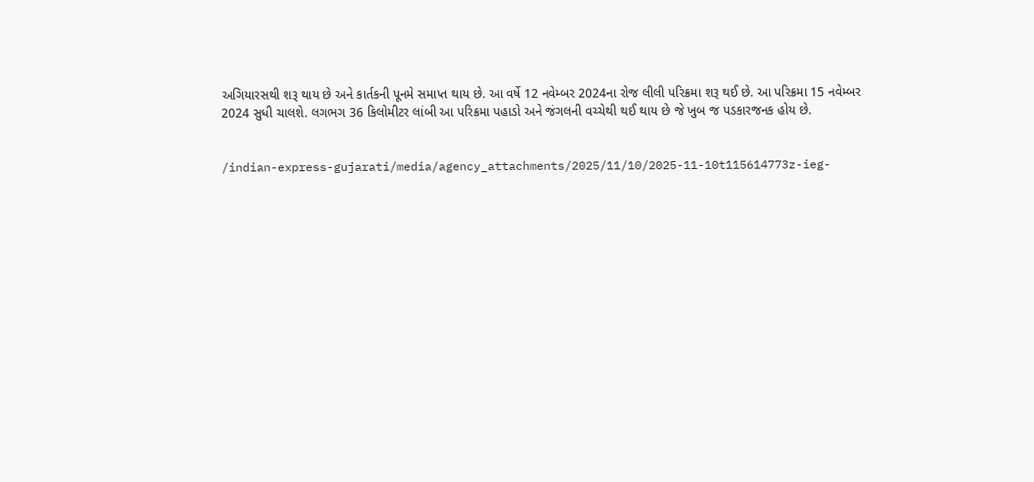અગિયારસથી શરૂ થાય છે અને કાર્તકની પૂનમે સમાપ્ત થાય છે. આ વર્ષે 12 નવેમ્બર 2024ના રોજ લીલી પરિક્રમા શરૂ થઈ છે. આ પરિક્રમા 15 નવેમ્બર 2024 સુધી ચાલશે. લગભગ 36 કિલોમીટર લાંબી આ પરિક્રમા પહાડો અને જંગલની વચ્ચેથી થઈ થાય છે જે ખુબ જ પડકારજનક હોય છે.


/indian-express-gujarati/media/agency_attachments/2025/11/10/2025-11-10t115614773z-ieg-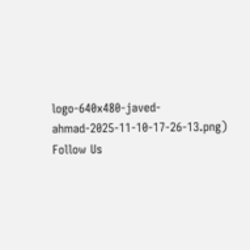logo-640x480-javed-ahmad-2025-11-10-17-26-13.png)
Follow Us